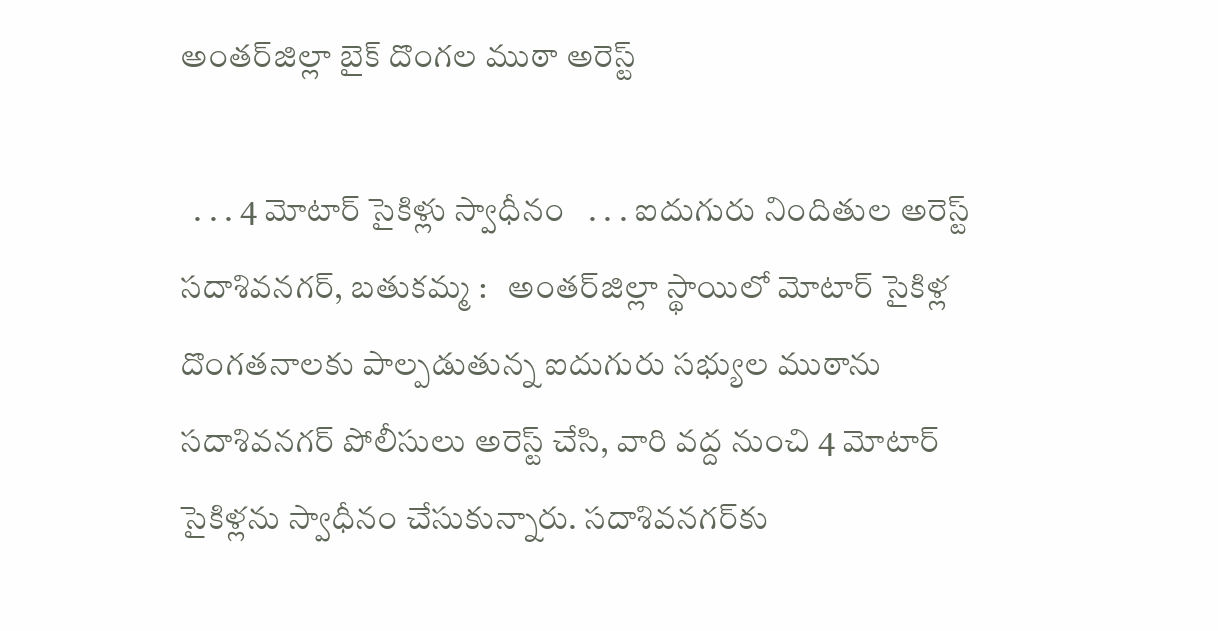అంతర్‌జిల్లా బైక్ దొంగల ముఠా అరెస్ట్

  . . . 4 మోటార్ సైకిళ్లు స్వాధీనం   . . . ఐదుగురు నిందితుల అరెస్ట్   సదాశివనగర్, బతుకమ్మ :   అంతర్‌జిల్లా స్థాయిలో మోటార్ సైకిళ్ల దొంగతనాలకు పాల్పడుతున్న ఐదుగురు సభ్యుల ముఠాను సదాశివనగర్ పోలీసులు అరెస్ట్ చేసి, వారి వద్ద నుంచి 4 మోటార్ సైకిళ్లను స్వాధీనం చేసుకున్నారు. సదాశివనగర్‌కు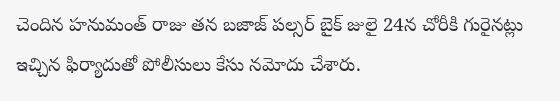చెందిన హనుమంత్ రాజు తన బజాజ్ పల్సర్ బైక్ జులై 24న చోరీకి గురైనట్లు ఇచ్చిన ఫిర్యాదుతో పోలీసులు కేసు నమోదు చేశారు.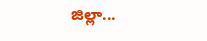జిల్లా...